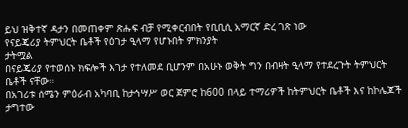ይህ ዝቅተኛ ዳታን በመጠቀም ጽሑፍ ብቻ የሚቀርብበት የቢቢሲ አማርኛ ድረ ገጽ ነው
የናይጄሪያ ትምህርት ቤቶች የዕገታ ዒላማ የሆኑበት ምክንያት
ታትሟል
በናይጄሪያ የተወሰኑ ክፍሎች እገታ የተለመደ ቢሆንም በአሁኑ ወቅት ግን በብዛት ዒላማ የተደረጉት ትምህርት ቤቶች ናቸው።
በአገሪቱ ሰሜን ምዕራብ አካባቢ ከታኅሣሥ ወር ጀምሮ ከ600 በላይ ተማሪዎች ከትምህርት ቤቶች እና ከኮሌጆች ታግተው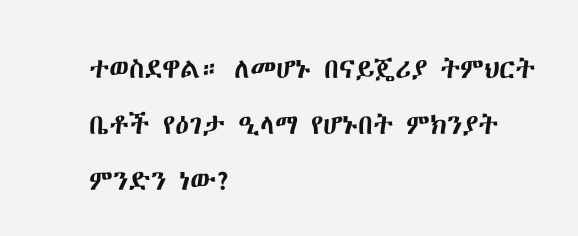ተወስደዋል። ለመሆኑ በናይጄሪያ ትምህርት ቤቶች የዕገታ ዒላማ የሆኑበት ምክንያት ምንድን ነው?